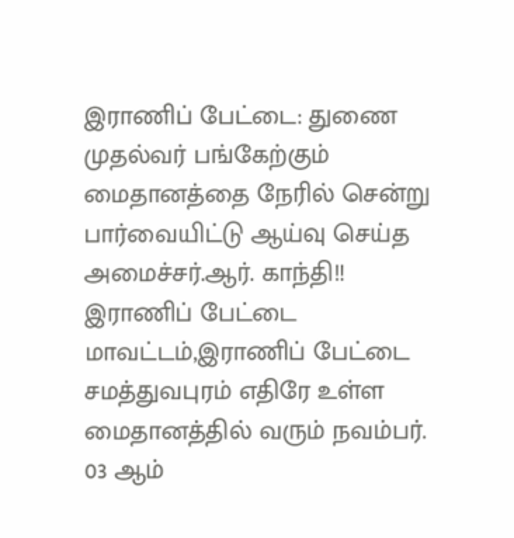இராணிப் பேட்டை: துணை முதல்வர் பங்கேற்கும் மைதானத்தை நேரில் சென்று பார்வையிட்டு ஆய்வு செய்த அமைச்சர்.ஆர். காந்தி!!
இராணிப் பேட்டை மாவட்டம்,இராணிப் பேட்டை சமத்துவபுரம் எதிரே உள்ள மைதானத்தில் வரும் நவம்பர். 03 ஆம்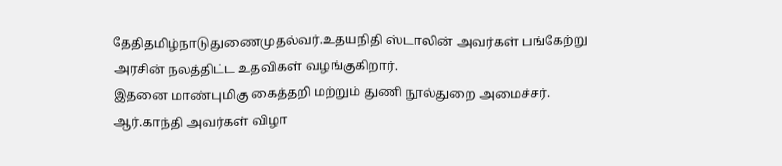தேதிதமிழ்நாடுதுணைமுதல்வர்.உதயநிதி ஸ்டாலின் அவர்கள் பங்கேற்று அரசின் நலத்திட்ட உதவிகள் வழங்குகிறார்.
இதனை மாண்புமிகு கைத்தறி மற்றும் துணி நூல்துறை அமைச்சர். ஆர்.காந்தி அவர்கள் விழா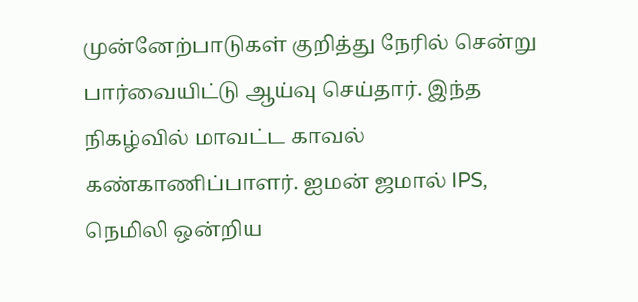முன்னேற்பாடுகள் குறித்து நேரில் சென்று பார்வையிட்டு ஆய்வு செய்தார். இந்த நிகழ்வில் மாவட்ட காவல் கண்காணிப்பாளர். ஐமன் ஜமால் IPS, நெமிலி ஒன்றிய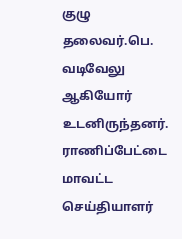குழு தலைவர்.பெ. வடிவேலு ஆகியோர் உடனிருந்தனர்.
ராணிப்பேட்டை மாவட்ட செய்தியாளர்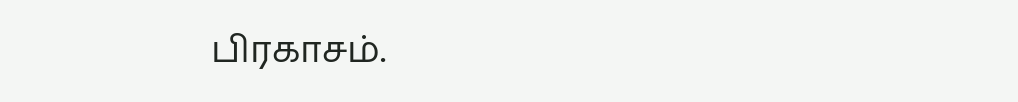பிரகாசம்.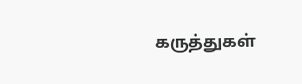கருத்துகள்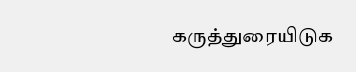கருத்துரையிடுக